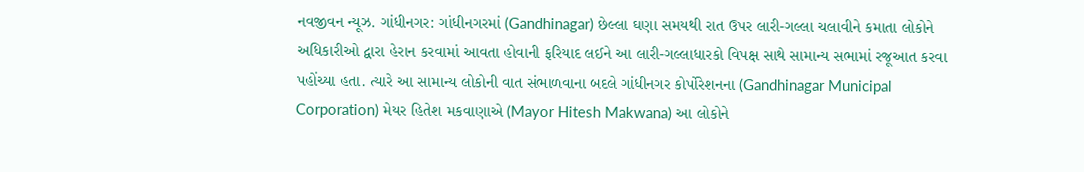નવજીવન ન્યૂઝ. ગાંધીનગર: ગાંધીનગરમાં (Gandhinagar) છેલ્લા ઘણા સમયથી રાત ઉપર લારી-ગલ્લા ચલાવીને કમાતા લોકોને અધિકારીઓ દ્વારા હેરાન કરવામાં આવતા હોવાની ફરિયાદ લઈને આ લારી-ગલ્લાધારકો વિપક્ષ સાથે સામાન્ય સભામાં રજૂઆત કરવા પહોંચ્યા હતા. ત્યારે આ સામાન્ય લોકોની વાત સંભાળવાના બદલે ગાંધીનગર કોર્પોરેશનના (Gandhinagar Municipal Corporation) મેયર હિતેશ મકવાણાએ (Mayor Hitesh Makwana) આ લોકોને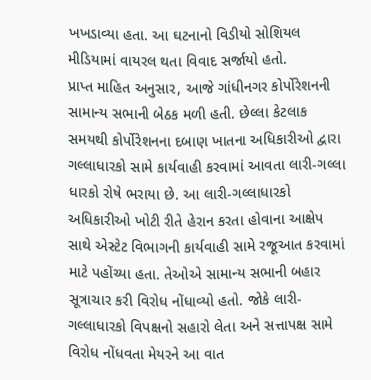ખખડાવ્યા હતા. આ ઘટનાનો વિડીયો સોશિયલ મીડિયામાં વાયરલ થતા વિવાદ સર્જાયો હતો.
પ્રાપ્ત માહિત અનુસાર, આજે ગાંધીનગર કોર્પોરેશનની સામાન્ય સભાની બેઠક મળી હતી. છેલ્લા કેટલાક સમયથી કોર્પોરેશનના દબાણ ખાતના અધિકારીઓ દ્વારા ગલ્લાધારકો સામે કાર્યવાહી કરવામાં આવતા લારી-ગલ્લા ધારકો રોષે ભરાયા છે. આ લારી-ગલ્લાધારકો અધિકારીઓ ખોટી રીતે હેરાન કરતા હોવાના આક્ષેપ સાથે એસ્ટેટ વિભાગની કાર્યવાહી સામે રજૂઆત કરવામાં માટે પહોંચ્યા હતા. તેઓએ સામાન્ય સભાની બહાર સૂત્રાચાર કરી વિરોધ નોંધાવ્યો હતો. જોકે લારી-ગલ્લાધારકો વિપક્ષનો સહારો લેતા અને સત્તાપક્ષ સામે વિરોધ નોંધવતા મેયરને આ વાત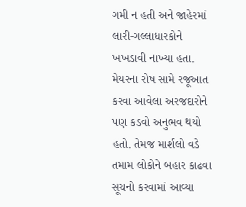ગમી ન હતી અને જાહેરમાં લારી-ગલ્લાધારકોને ખખડાવી નાખ્યા હતા. મેયરના રોષ સામે રજૂઆત કરવા આવેલા અરજદારોને પણ કડવો અનુભવ થયો હતો. તેમજ માર્શલો વડે તમામ લોકોને બહાર કાઢવા સૂચનો કરવામાં આવ્યા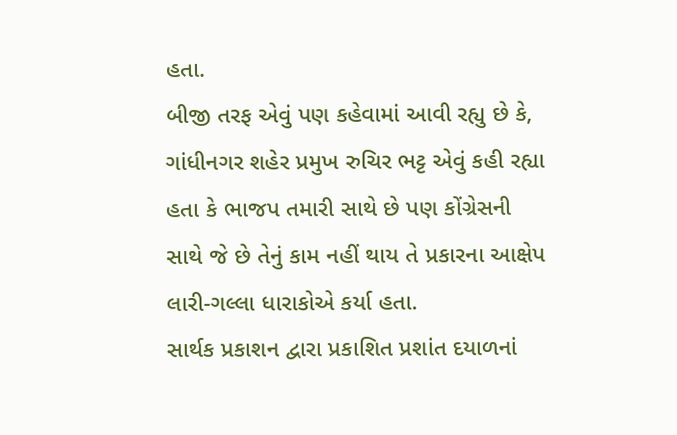હતા.
બીજી તરફ એવું પણ કહેવામાં આવી રહ્યુ છે કે, ગાંધીનગર શહેર પ્રમુખ રુચિર ભટ્ટ એવું કહી રહ્યા હતા કે ભાજપ તમારી સાથે છે પણ કોંગ્રેસની સાથે જે છે તેનું કામ નહીં થાય તે પ્રકારના આક્ષેપ લારી-ગલ્લા ધારાકોએ કર્યા હતા.
સાર્થક પ્રકાશન દ્વારા પ્રકાશિત પ્રશાંત દયાળનાં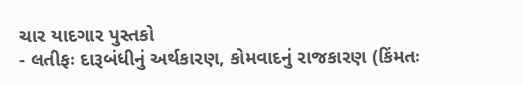ચાર યાદગાર પુસ્તકો
- લતીફઃ દારૂબંધીનું અર્થકારણ, કોમવાદનું રાજકારણ (કિંમતઃ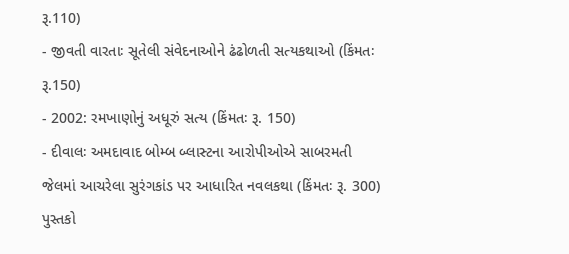રૂ.110)
- જીવતી વારતાઃ સૂતેલી સંવેદનાઓને ઢંઢોળતી સત્યકથાઓ (કિંમતઃ રૂ.150)
- 2002: રમખાણોનું અધૂરું સત્ય (કિંમતઃ રૂ. 150)
- દીવાલઃ અમદાવાદ બોમ્બ બ્લાસ્ટના આરોપીઓએ સાબરમતી જેલમાં આચરેલા સુરંગકાંડ પર આધારિત નવલકથા (કિંમતઃ રૂ. 300)
પુસ્તકો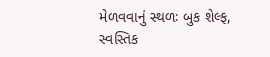મેળવવાનું સ્થળઃ બુક શેલ્ફ, સ્વસ્તિક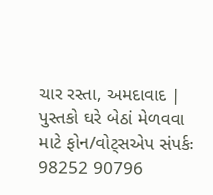ચાર રસ્તા, અમદાવાદ | પુસ્તકો ઘરે બેઠાં મેળવવા માટે ફોન/વોટ્સએપ સંપર્કઃ 98252 90796